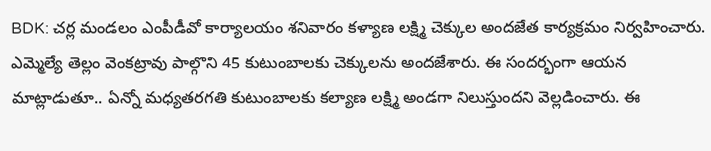BDK: చర్ల మండలం ఎంపీడీవో కార్యాలయం శనివారం కళ్యాణ లక్ష్మి చెక్కుల అందజేత కార్యక్రమం నిర్వహించారు. ఎమ్మెల్యే తెల్లం వెంకట్రావు పాల్గొని 45 కుటుంబాలకు చెక్కులను అందజేశారు. ఈ సందర్భంగా ఆయన మాట్లాడుతూ.. ఏన్నో మధ్యతరగతి కుటుంబాలకు కల్యాణ లక్ష్మి అండగా నిలుస్తుందని వెల్లడించారు. ఈ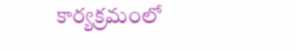కార్యక్రమంలో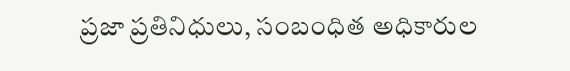ప్రజా ప్రతినిధులు, సంబంధిత అధికారుల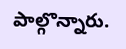పాల్గొన్నారు.